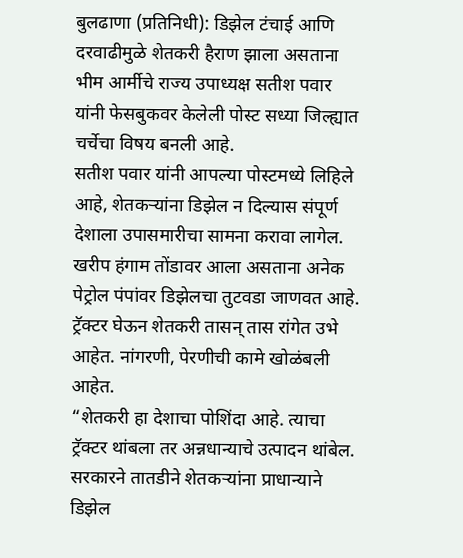बुलढाणा (प्रतिनिधी): डिझेल टंचाई आणि दरवाढीमुळे शेतकरी हैराण झाला असताना भीम आर्मीचे राज्य उपाध्यक्ष सतीश पवार यांनी फेसबुकवर केलेली पोस्ट सध्या जिल्ह्यात चर्चेचा विषय बनली आहे.
सतीश पवार यांनी आपल्या पोस्टमध्ये लिहिले आहे, शेतकऱ्यांना डिझेल न दिल्यास संपूर्ण देशाला उपासमारीचा सामना करावा लागेल.
खरीप हंगाम तोंडावर आला असताना अनेक पेट्रोल पंपांवर डिझेलचा तुटवडा जाणवत आहे. ट्रॅक्टर घेऊन शेतकरी तासन् तास रांगेत उभे आहेत. नांगरणी, पेरणीची कामे खोळंबली आहेत.
“शेतकरी हा देशाचा पोशिंदा आहे. त्याचा ट्रॅक्टर थांबला तर अन्नधान्याचे उत्पादन थांबेल. सरकारने तातडीने शेतकऱ्यांना प्राधान्याने डिझेल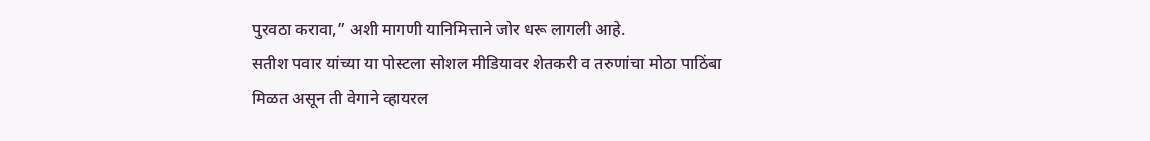पुरवठा करावा,” अशी मागणी यानिमित्ताने जोर धरू लागली आहे.
सतीश पवार यांच्या या पोस्टला सोशल मीडियावर शेतकरी व तरुणांचा मोठा पाठिंबा मिळत असून ती वेगाने व्हायरल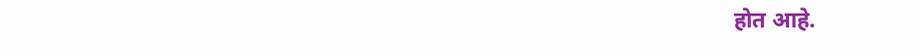होत आहे.